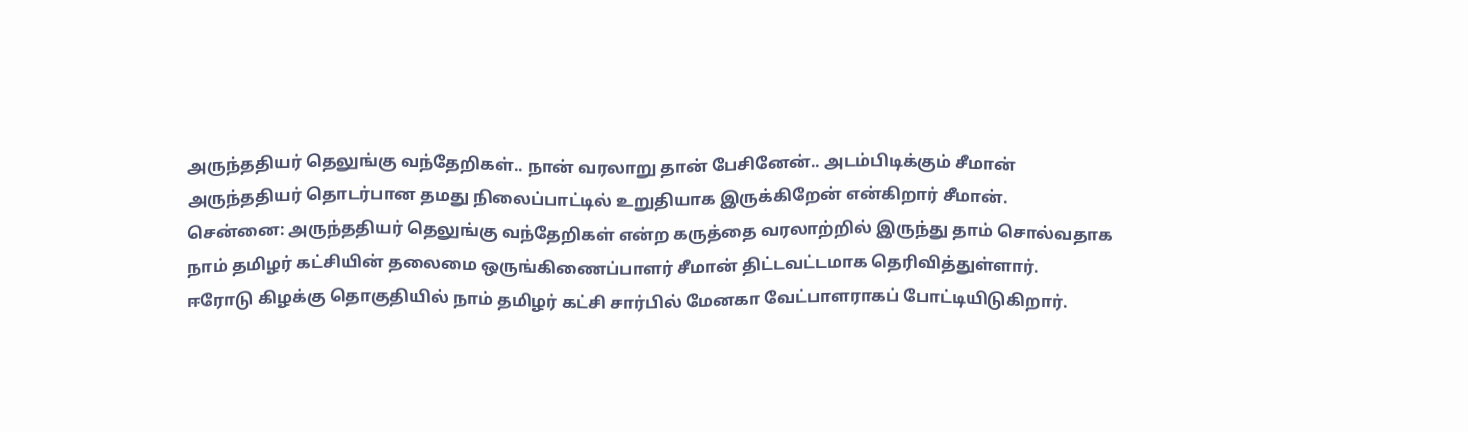அருந்ததியர் தெலுங்கு வந்தேறிகள்.. நான் வரலாறு தான் பேசினேன்.. அடம்பிடிக்கும் சீமான்
அருந்ததியர் தொடர்பான தமது நிலைப்பாட்டில் உறுதியாக இருக்கிறேன் என்கிறார் சீமான்.
சென்னை: அருந்ததியர் தெலுங்கு வந்தேறிகள் என்ற கருத்தை வரலாற்றில் இருந்து தாம் சொல்வதாக நாம் தமிழர் கட்சியின் தலைமை ஒருங்கிணைப்பாளர் சீமான் திட்டவட்டமாக தெரிவித்துள்ளார்.
ஈரோடு கிழக்கு தொகுதியில் நாம் தமிழர் கட்சி சார்பில் மேனகா வேட்பாளராகப் போட்டியிடுகிறார்.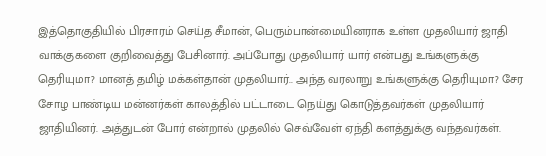இத்தொகுதியில் பிரசாரம் செய்த சீமான், பெரும்பான்மையினராக உள்ள முதலியார் ஜாதி வாக்குகளை குறிவைத்து பேசினார். அப்போது முதலியார் யார் என்பது உங்களுக்கு தெரியுமா? மானத் தமிழ் மக்கள்தான் முதலியார்.. அந்த வரலாறு உங்களுக்கு தெரியுமா? சேர சோழ பாண்டிய மன்னர்கள் காலத்தில் பட்டாடை நெய்து கொடுத்தவர்கள் முதலியார் ஜாதியினர். அத்துடன் போர் என்றால் முதலில் செவ்வேள் ஏந்தி களத்துக்கு வந்தவர்கள்.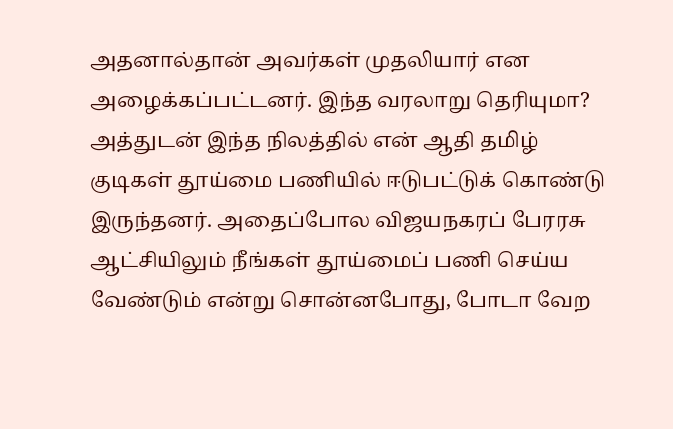அதனால்தான் அவர்கள் முதலியார் என அழைக்கப்பட்டனர். இந்த வரலாறு தெரியுமா? அத்துடன் இந்த நிலத்தில் என் ஆதி தமிழ் குடிகள் தூய்மை பணியில் ஈடுபட்டுக் கொண்டு இருந்தனர். அதைப்போல விஜயநகரப் பேரரசு ஆட்சியிலும் நீங்கள் தூய்மைப் பணி செய்ய வேண்டும் என்று சொன்னபோது, போடா வேற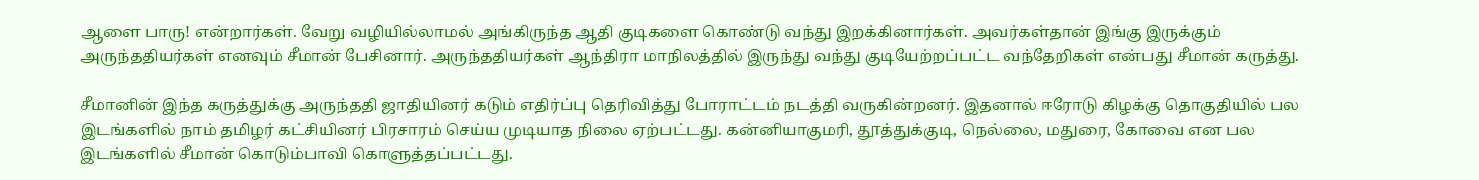ஆளை பாரு! என்றார்கள். வேறு வழியில்லாமல் அங்கிருந்த ஆதி குடிகளை கொண்டு வந்து இறக்கினார்கள். அவர்கள்தான் இங்கு இருக்கும் அருந்ததியர்கள் எனவும் சீமான் பேசினார். அருந்ததியர்கள் ஆந்திரா மாநிலத்தில் இருந்து வந்து குடியேற்றப்பட்ட வந்தேறிகள் என்பது சீமான் கருத்து.

சீமானின் இந்த கருத்துக்கு அருந்ததி ஜாதியினர் கடும் எதிர்ப்பு தெரிவித்து போராட்டம் நடத்தி வருகின்றனர். இதனால் ஈரோடு கிழக்கு தொகுதியில் பல இடங்களில் நாம் தமிழர் கட்சியினர் பிரசாரம் செய்ய முடியாத நிலை ஏற்பட்டது. கன்னியாகுமரி, தூத்துக்குடி, நெல்லை, மதுரை, கோவை என பல இடங்களில் சீமான் கொடும்பாவி கொளுத்தப்பட்டது.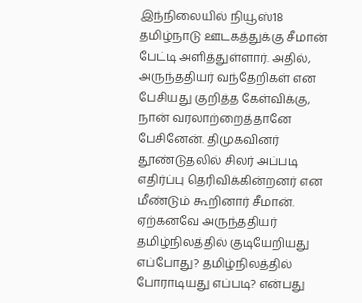இந்நிலையில் நியூஸ்18 தமிழ்நாடு ஊடகத்துக்கு சீமான் பேட்டி அளித்துள்ளார். அதில், அருந்ததியர் வந்தேறிகள் என பேசியது குறித்த கேள்விக்கு, நான் வரலாற்றைத்தானே பேசினேன். திமுகவினர் தூண்டுதலில் சிலர் அப்படி எதிர்ப்பு தெரிவிக்கின்றனர் என மீண்டும் கூறினார் சீமான்.
ஏற்கனவே அருந்ததியர் தமிழ்நிலத்தில் குடியேறியது எப்போது? தமிழ்நிலத்தில் போராடியது எப்படி? என்பது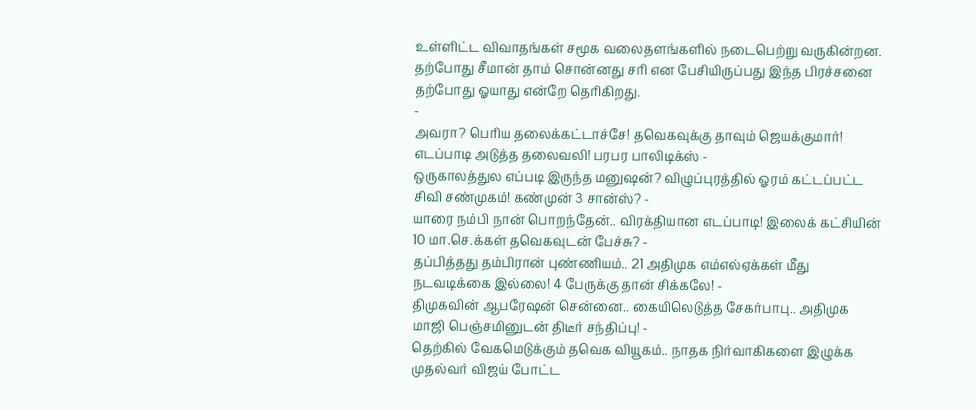உள்ளிட்ட விவாதங்கள் சமூக வலைதளங்களில் நடைபெற்று வருகின்றன. தற்போது சீமான் தாம் சொன்னது சரி என பேசியிருப்பது இந்த பிரச்சனை தற்போது ஓயாது என்றே தெரிகிறது.
-
அவரா? பெரிய தலைக்கட்டாச்சே! தவெகவுக்கு தாவும் ஜெயக்குமார்! எடப்பாடி அடுத்த தலைவலி! பரபர பாலிடிக்ஸ் -
ஒருகாலத்துல எப்படி இருந்த மனுஷன்? விழுப்புரத்தில் ஓரம் கட்டப்பட்ட சிவி சண்முகம்! கண்முன் 3 சான்ஸ்? -
யாரை நம்பி நான் பொறந்தேன்.. விரக்தியான எடப்பாடி! இலைக் கட்சியின் 10 மா.செ.க்கள் தவெகவுடன் பேச்சு? -
தப்பித்தது தம்பிரான் புண்ணியம்.. 21 அதிமுக எம்எல்ஏக்கள் மீது நடவடிக்கை இல்லை! 4 பேருக்கு தான் சிக்கலே! -
திமுகவின் ஆபரேஷன் சென்னை.. கையிலெடுத்த சேகர்பாபு.. அதிமுக மாஜி பெஞ்சமினுடன் திடீர் சந்திப்பு! -
தெற்கில் வேகமெடுக்கும் தவெக வியூகம்.. நாதக நிர்வாகிகளை இழுக்க முதல்வர் விஜய் போட்ட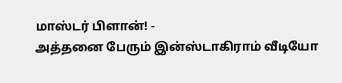மாஸ்டர் பிளான்! -
அத்தனை பேரும் இன்ஸ்டாகிராம் வீடியோ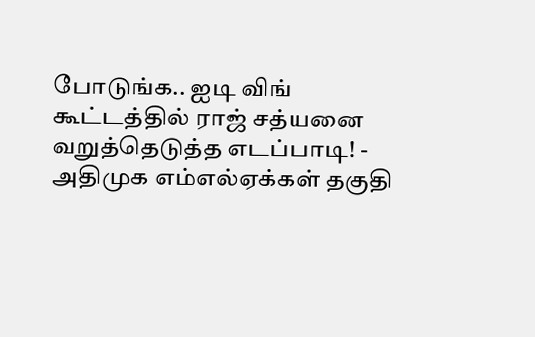போடுங்க.. ஐடி விங் கூட்டத்தில் ராஜ் சத்யனை வறுத்தெடுத்த எடப்பாடி! -
அதிமுக எம்எல்ஏக்கள் தகுதி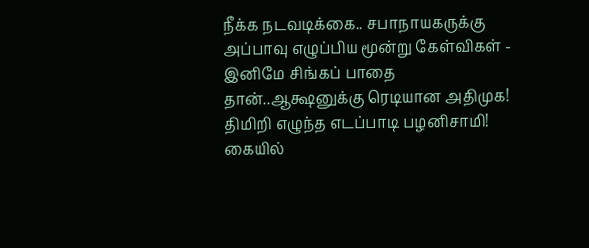நீக்க நடவடிக்கை.. சபாநாயகருக்கு அப்பாவு எழுப்பிய மூன்று கேள்விகள் -
இனிமே சிங்கப் பாதை தான்..ஆக்ஷனுக்கு ரெடியான அதிமுக! திமிறி எழுந்த எடப்பாடி பழனிசாமி! கையில்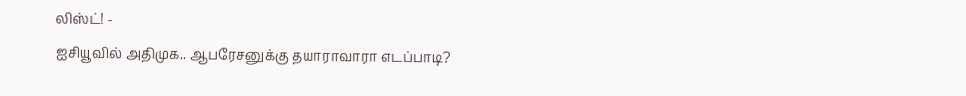லிஸ்ட்! -
ஐசியூவில் அதிமுக.. ஆபரேசனுக்கு தயாராவாரா எடப்பாடி?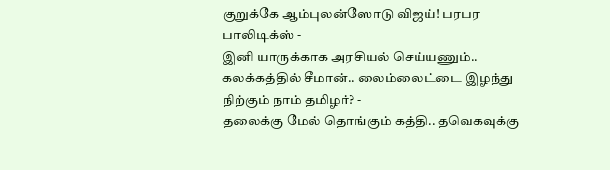குறுக்கே ஆம்புலன்ஸோடு விஜய்! பரபர பாலிடிக்ஸ் -
இனி யாருக்காக அரசியல் செய்யணும்.. கலக்கத்தில் சீமான்.. லைம்லைட்டை இழந்து நிற்கும் நாம் தமிழர்? -
தலைக்கு மேல் தொங்கும் கத்தி.. தவெகவுக்கு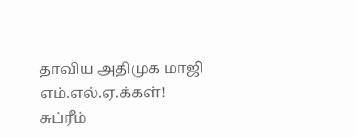தாவிய அதிமுக மாஜி எம்.எல்.ஏ.க்கள்! சுப்ரீம்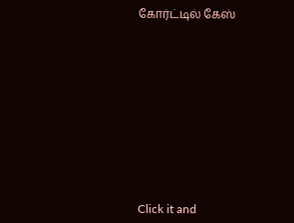கோர்ட்டில் கேஸ்












Click it and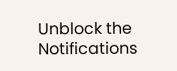Unblock the Notifications